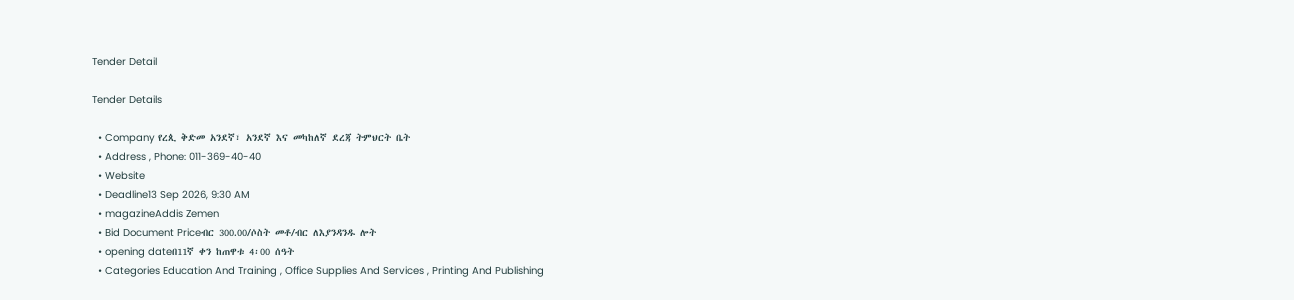Tender Detail

Tender Details

  • Company የረጲ ቅድመ አንደኛ፣ አንደኛ እና መካከለኛ ደረጃ ትምህርት ቤት
  • Address , Phone: 011-369-40-40
  • Website
  • Deadline13 Sep 2026, 9:30 AM
  • magazineAddis Zemen
  • Bid Document Priceብር 300.00/ሶስት መቶ/ብር ለእያንዳንዱ ሎት
  • opening dateበ11ኛ ቀን ከጠዋቱ 4፡00 ሰዓት
  • Categories Education And Training , Office Supplies And Services , Printing And Publishing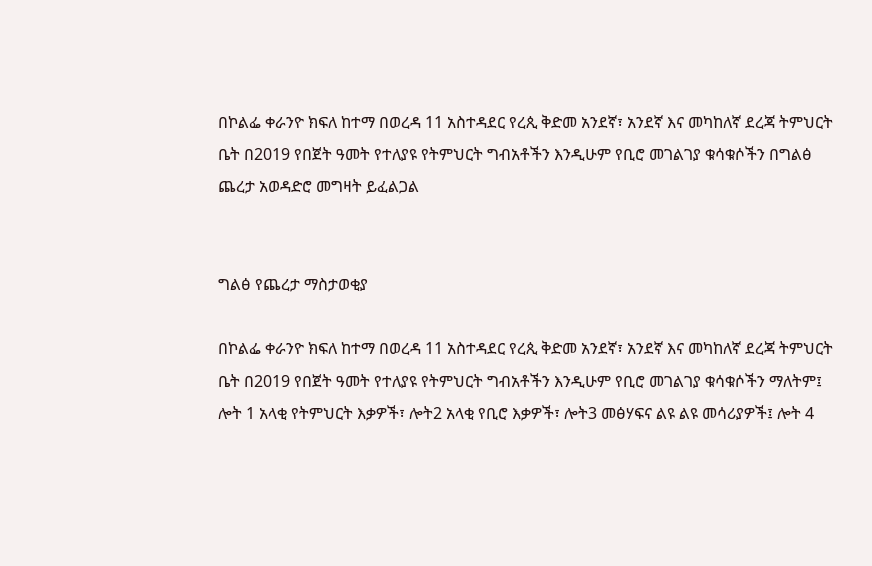በኮልፌ ቀራንዮ ክፍለ ከተማ በወረዳ 11 አስተዳደር የረጲ ቅድመ አንደኛ፣ አንደኛ እና መካከለኛ ደረጃ ትምህርት ቤት በ2019 የበጀት ዓመት የተለያዩ የትምህርት ግብአቶችን እንዲሁም የቢሮ መገልገያ ቁሳቁሶችን በግልፅ ጨረታ አወዳድሮ መግዛት ይፈልጋል


ግልፅ የጨረታ ማስታወቂያ

በኮልፌ ቀራንዮ ክፍለ ከተማ በወረዳ 11 አስተዳደር የረጲ ቅድመ አንደኛ፣ አንደኛ እና መካከለኛ ደረጃ ትምህርት ቤት በ2019 የበጀት ዓመት የተለያዩ የትምህርት ግብአቶችን እንዲሁም የቢሮ መገልገያ ቁሳቁሶችን ማለትም፤  ሎት 1 አላቂ የትምህርት እቃዎች፣ ሎት2 አላቂ የቢሮ እቃዎች፣ ሎት3 መፅሃፍና ልዩ ልዩ መሳሪያዎች፤ ሎት 4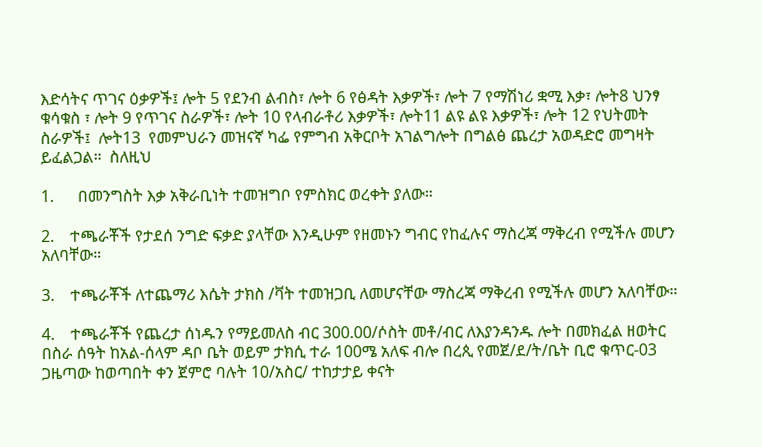እድሳትና ጥገና ዕቃዎች፤ ሎት 5 የደንብ ልብስ፣ ሎት 6 የፅዳት እቃዎች፣ ሎት 7 የማሽነሪ ቋሚ እቃ፣ ሎት8 ህንፃ ቁሳቁስ ፣ ሎት 9 የጥገና ስራዎች፣ ሎት 10 የላብራቶሪ እቃዎች፣ ሎት11 ልዩ ልዩ እቃዎች፣ ሎት 12 የህትመት ስራዎች፤  ሎት13  የመምህራን መዝናኛ ካፌ የምግብ አቅርቦት አገልግሎት በግልፅ ጨረታ አወዳድሮ መግዛት ይፈልጋል።  ስለዚህ

1.      በመንግስት እቃ አቅራቢነት ተመዝግቦ የምስክር ወረቀት ያለው።

2.    ተጫራቾች የታደሰ ንግድ ፍቃድ ያላቸው እንዲሁም የዘመኑን ግብር የከፈሉና ማስረጃ ማቅረብ የሚችሉ መሆን አለባቸው።

3.    ተጫራቾች ለተጨማሪ እሴት ታክስ /ቫት ተመዝጋቢ ለመሆናቸው ማስረጃ ማቅረብ የሚችሉ መሆን አለባቸው።

4.    ተጫራቾች የጨረታ ሰነዱን የማይመለስ ብር 300.00/ሶስት መቶ/ብር ለእያንዳንዱ ሎት በመክፈል ዘወትር በስራ ሰዓት ከአል-ሰላም ዳቦ ቤት ወይም ታክሲ ተራ 100ሜ አለፍ ብሎ በረጲ የመጀ/ደ/ት/ቤት ቢሮ ቁጥር-03 ጋዜጣው ከወጣበት ቀን ጀምሮ ባሉት 10/አስር/ ተከታታይ ቀናት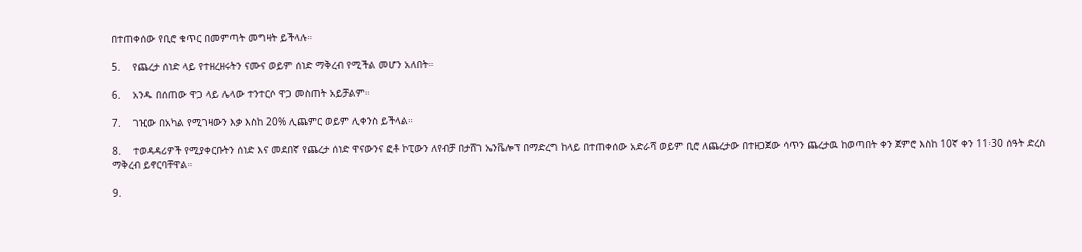በተጠቀሰው የቢሮ ቁጥር በመምጣት መግዛት ይችላሉ።

5.    የጨረታ ሰነድ ላይ የተዘረዘሩትን ናሙና ወይም ሰነድ ማቅረብ የሚችል መሆን አለበት።

6.    አንዱ በሰጠው ዋጋ ላይ ሌላው ተንተርሶ ዋጋ መስጠት አይቻልም።

7.    ገዢው በአካል የሚገዛውን እቃ እስከ 20% ሊጨምር ወይም ሊቀንስ ይችላል።

8.    ተወዳዳሪዎች የሚያቀርቡትን ሰነድ እና መደበኛ የጨረታ ሰነድ ዋናውንና ፎቶ ኮፒውን ለየብቻ በታሸገ ኤንቬሎፕ በማድረግ ከላይ በተጠቀሰው አድራሻ ወይም ቢሮ ለጨረታው በተዘጋጀው ሳጥን ጨረታዉ ከወጣበት ቀን ጀምሮ እስከ 10ኛ ቀን 11፡30 ሰዓት ድረስ ማቅረብ ይኖርባቸዋል።

9.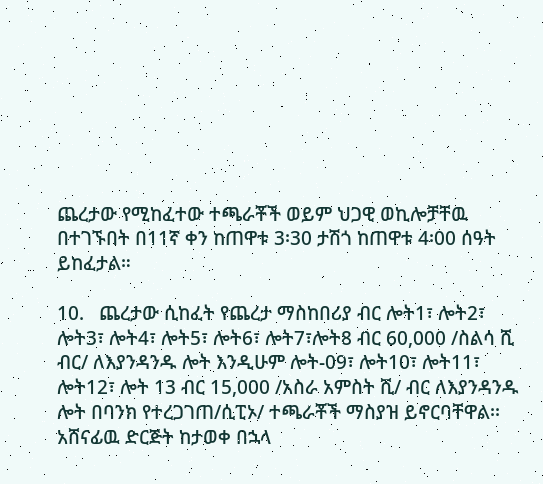ጨረታው የሚከፈተው ተጫራቾች ወይም ህጋዊ ወኪሎቻቸዉ በተገኙበት በ11ኛ ቀን ከጠዋቱ 3፡30 ታሽጎ ከጠዋቱ 4፡00 ሰዓት ይከፈታል።

10.   ጨረታው ሲከፈት የጨረታ ማስከበሪያ ብር ሎት1፣ ሎት2፣ ሎት3፣ ሎት4፣ ሎት5፣ ሎት6፣ ሎት7፣ሎት8 ብር 60,000 /ስልሳ ሺ ብር/ ለእያንዳንዱ ሎት እንዲሁም ሎት-09፣ ሎት10፣ ሎት11፣ ሎት12፣ ሎት 13 ብር 15,000 /አስራ አምስት ሺ/ ብር ለእያንዳንዱ ሎት በባንክ የተረጋገጠ/ሲፒኦ/ ተጫራቾች ማስያዝ ይኖርባቸዋል፡፡ አሸናፊዉ ድርጅት ከታወቀ በኋላ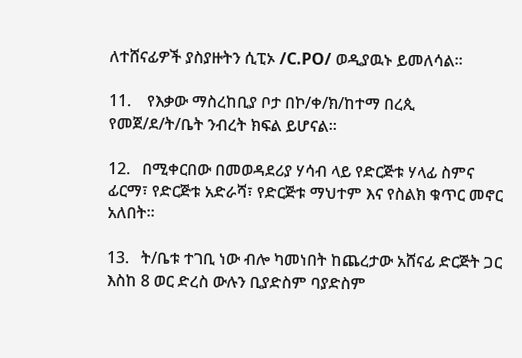ለተሸናፊዎች ያስያዙትን ሲፒኦ /C.PO/ ወዲያዉኑ ይመለሳል።

11.    የእቃው ማስረከቢያ ቦታ በኮ/ቀ/ክ/ከተማ በረጲ የመጀ/ደ/ት/ቤት ንብረት ክፍል ይሆናል።

12.   በሚቀርበው በመወዳደሪያ ሃሳብ ላይ የድርጅቱ ሃላፊ ስምና ፊርማ፣ የድርጅቱ አድራሻ፣ የድርጅቱ ማህተም እና የስልክ ቁጥር መኖር አለበት።

13.   ት/ቤቱ ተገቢ ነው ብሎ ካመነበት ከጨረታው አሸናፊ ድርጅት ጋር እስከ 8 ወር ድረስ ውሉን ቢያድስም ባያድስም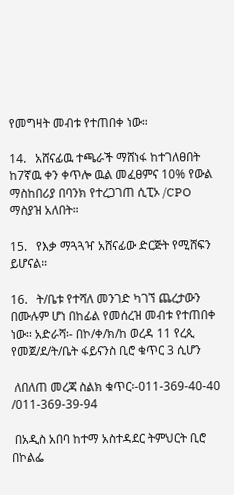የመግዛት መብቱ የተጠበቀ ነው።

14.   አሸናፊዉ ተጫራች ማሸነፋ ከተገለፀበት ከ7ኛዉ ቀን ቀጥሎ ዉል መፈፀምና 10% የውል ማስከበሪያ በባንክ የተረጋገጠ ሲፒኦ /CPO ማስያዝ አለበት።

15.   የእቃ ማጓጓዣ አሸናፊው ድርጅት የሚሸፍን ይሆናል።

16.   ት/ቤቱ የተሻለ መንገድ ካገኘ ጨረታውን በሙሉም ሆነ በከፊል የመሰረዝ መብቱ የተጠበቀ ነው፡፡ አድራሻ፡- በኮ/ቀ/ክ/ከ ወረዳ 11 የረጲ የመጀ/ደ/ት/ቤት ፋይናንስ ቢሮ ቁጥር 3 ሲሆን

 ለበለጠ መረጃ ስልክ ቁጥር፡-011-369-40-40 /011-369-39-94

 በአዲስ አበባ ከተማ አስተዳደር ትምህርት ቢሮ በኮልፌ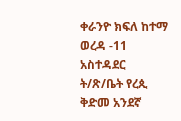ቀራንዮ ክፍለ ከተማ ወረዳ -11 አስተዳደር ት/ጽ/ቤት የረጲ ቅድመ አንደኛ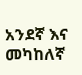አንደኛ እና መካከለኛ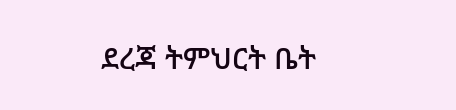ደረጃ ትምህርት ቤት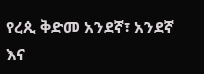የረጲ ቅድመ አንደኛ፣ አንደኛ እና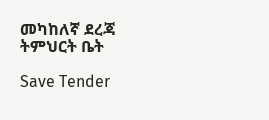መካከለኛ ደረጃ ትምህርት ቤት

Save Tender